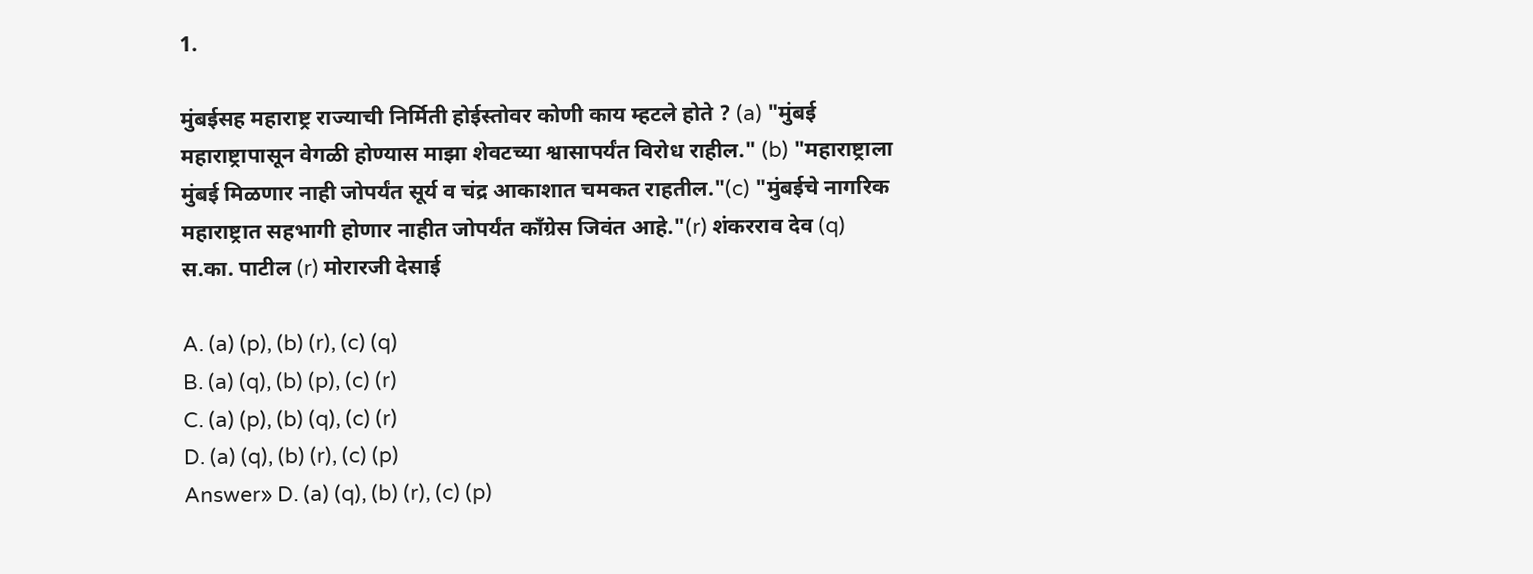1.

मुंबईसह महाराष्ट्र राज्याची निर्मिती होईस्तोवर कोणी काय म्हटले होते ? (a) "मुंबई महाराष्ट्रापासून वेगळी होण्यास माझा शेवटच्या श्वासापर्यंत विरोध राहील." (b) "महाराष्ट्राला मुंबई मिळणार नाही जोपर्यंत सूर्य व चंद्र आकाशात चमकत राहतील."(c) "मुंबईचे नागरिक महाराष्ट्रात सहभागी होणार नाहीत जोपर्यंत काँग्रेस जिवंत आहे."(r) शंकरराव देव (q) स.का. पाटील (r) मोरारजी देसाई

A. (a) (p), (b) (r), (c) (q)
B. (a) (q), (b) (p), (c) (r)
C. (a) (p), (b) (q), (c) (r)
D. (a) (q), (b) (r), (c) (p)
Answer» D. (a) (q), (b) (r), (c) (p)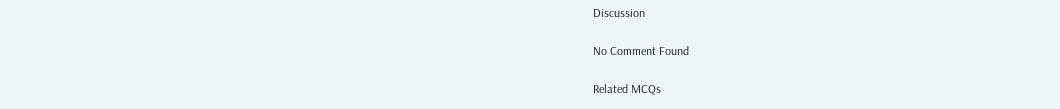Discussion

No Comment Found

Related MCQs